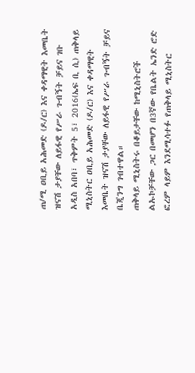ጠ/ሚ ዐቢይ አሕመድ (ዶ/ር) እና ቀዳማዊት እመቤት ዝናሽ ታያቸው ለይፋዊ የሥራ ጉብኝት ቻይና ገቡ
አዲስ አበባ፣ ጥቅምት 5፣ 2016(ኤፍ ቢ ሲ) ጠቅላይ ሚኒስትር ዐቢይ አሕመድ (ዶ/ር) እና ቀዳማዊት እመቤት ዝናሽ ታያቸው ለይፋዊ የሥራ ጉብኝት ቻይና ቤጂንግ ገብተዋል።
ጠቅላይ ሚኒስትሩ በቆይታቸው ከሚኒስትሮች ልኡኮቻቸው ጋር በመሆን በ3ኛው የቤልት ኤንድ ሮድ ፎረም ላይም እንደሚሳተፉ የጠቅላይ ሚኒስትር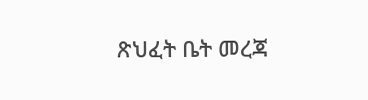ጽህፈት ቤት መረጃ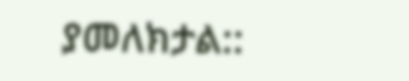ያመለክታል::